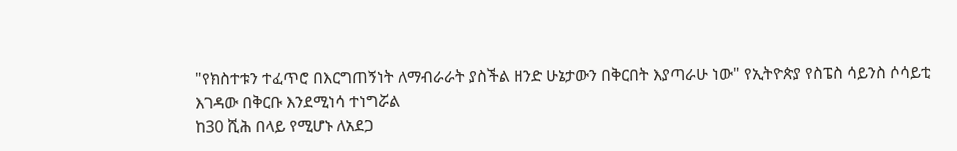"የክስተቱን ተፈጥሮ በእርግጠኝነት ለማብራራት ያስችል ዘንድ ሁኔታውን በቅርበት እያጣራሁ ነው" የኢትዮጵያ የስፔስ ሳይንስ ሶሳይቲ
እገዳው በቅርቡ እንደሚነሳ ተነግሯል
ከ30 ሺሕ በላይ የሚሆኑ ለአደጋ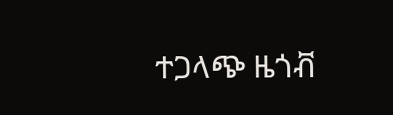ተጋላጭ ዜጎቭ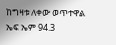ከግዛቱ ለቀው ወጥተዋል
ኤፍ ኤም 94.3